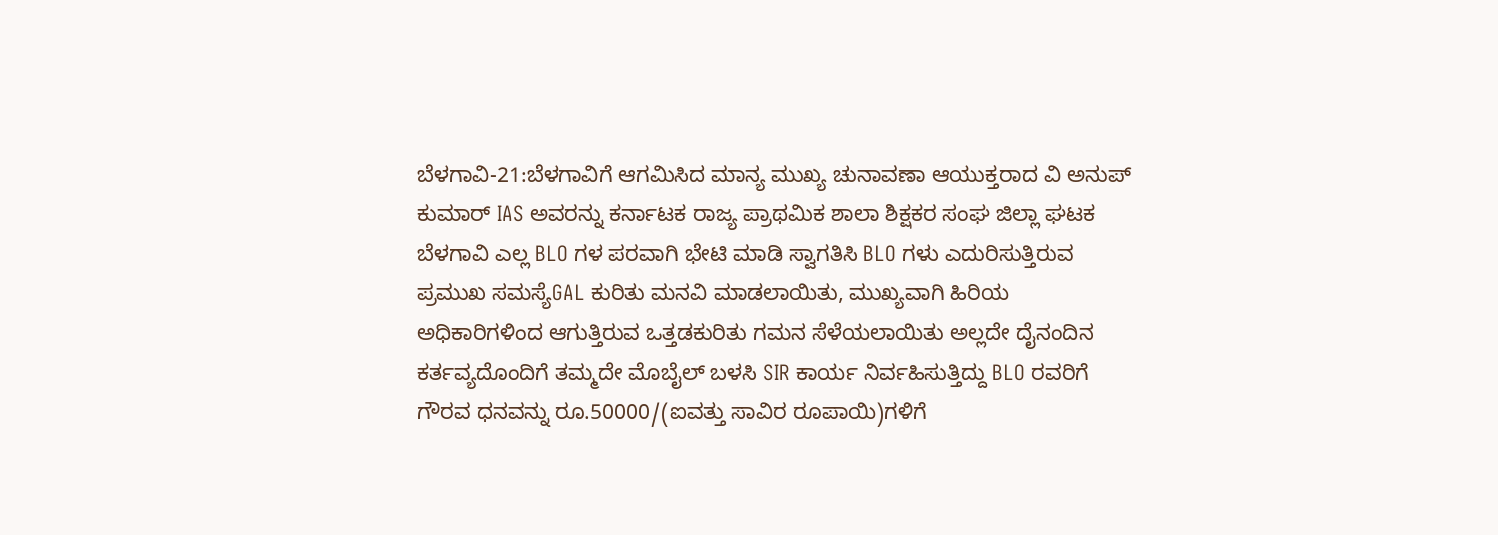ಬೆಳಗಾವಿ-21:ಬೆಳಗಾವಿಗೆ ಆಗಮಿಸಿದ ಮಾನ್ಯ ಮುಖ್ಯ ಚುನಾವಣಾ ಆಯುಕ್ತರಾದ ವಿ ಅನುಪ್ ಕುಮಾರ್ IAS ಅವರನ್ನು ಕರ್ನಾಟಕ ರಾಜ್ಯ ಪ್ರಾಥಮಿಕ ಶಾಲಾ ಶಿಕ್ಷಕರ ಸಂಘ ಜಿಲ್ಲಾ ಘಟಕ ಬೆಳಗಾವಿ ಎಲ್ಲ BLO ಗಳ ಪರವಾಗಿ ಭೇಟಿ ಮಾಡಿ ಸ್ವಾಗತಿಸಿ BLO ಗಳು ಎದುರಿಸುತ್ತಿರುವ ಪ್ರಮುಖ ಸಮಸ್ಯೆGAL ಕುರಿತು ಮನವಿ ಮಾಡಲಾಯಿತು, ಮುಖ್ಯವಾಗಿ ಹಿರಿಯ ಅಧಿಕಾರಿಗಳಿಂದ ಆಗುತ್ತಿರುವ ಒತ್ತಡಕುರಿತು ಗಮನ ಸೆಳೆಯಲಾಯಿತು ಅಲ್ಲದೇ ದೈನಂದಿನ ಕರ್ತವ್ಯದೊಂದಿಗೆ ತಮ್ಮದೇ ಮೊಬೈಲ್ ಬಳಸಿ SIR ಕಾರ್ಯ ನಿರ್ವಹಿಸುತ್ತಿದ್ದು BLO ರವರಿಗೆ ಗೌರವ ಧನವನ್ನು ರೂ.50000/(ಐವತ್ತು ಸಾವಿರ ರೂಪಾಯಿ)ಗಳಿಗೆ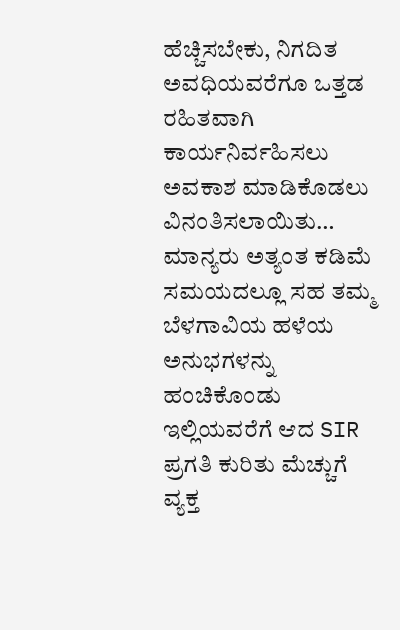ಹೆಚ್ಚಿಸಬೇಕು, ನಿಗದಿತ ಅವಧಿಯವರೆಗೂ ಒತ್ತಡ ರಹಿತವಾಗಿ ಕಾರ್ಯನಿರ್ವಹಿಸಲು ಅವಕಾಶ ಮಾಡಿಕೊಡಲು ವಿನಂತಿಸಲಾಯಿತು… ಮಾನ್ಯರು ಅತ್ಯಂತ ಕಡಿಮೆ ಸಮಯದಲ್ಲೂ ಸಹ ತಮ್ಮ ಬೆಳಗಾವಿಯ ಹಳೆಯ ಅನುಭಗಳನ್ನು ಹಂಚಿಕೊಂಡು ಇಲ್ಲಿಯವರೆಗೆ ಆದ SIR ಪ್ರಗತಿ ಕುರಿತು ಮೆಚ್ಚುಗೆ ವ್ಯಕ್ತ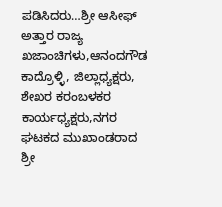ಪಡಿಸಿದರು…ಶ್ರೀ ಆಸೀಫ್ ಅತ್ತಾರ ರಾಜ್ಯ ಖಜಾಂಚಿಗಳು,ಆನಂದಗೌಡ ಕಾದ್ರೊಳ್ಳಿ, ಜಿಲ್ಲಾಧ್ಯಕ್ಷರು, ಶೇಖರ ಕರಂಬಳಕರ ಕಾರ್ಯಧ್ಯಕ್ಷರು,ನಗರ ಘಟಕದ ಮುಖಾಂಡರಾದ ಶ್ರೀ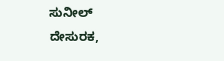ಸುನೀಲ್ ದೇಸುರಕ,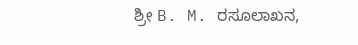ಶ್ರೀ B. M. ರಸೂಲಾಖನ,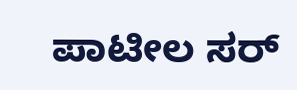ಪಾಟೀಲ ಸರ್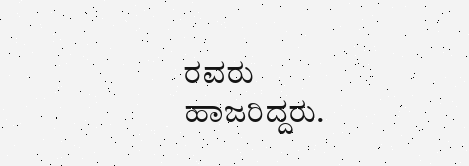ರವರು ಹಾಜರಿದ್ದರು.